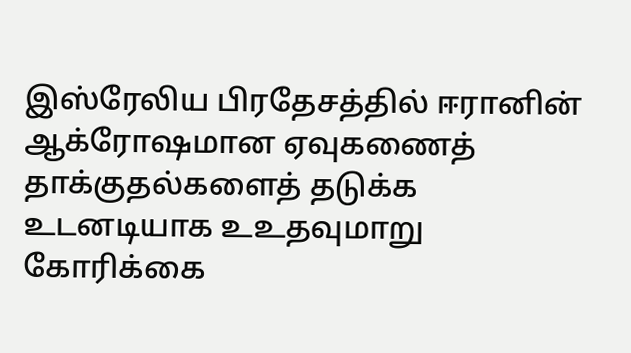இஸ்ரேலிய பிரதேசத்தில் ஈரானின் ஆக்ரோஷமான ஏவுகணைத் தாக்குதல்களைத் தடுக்க உடனடியாக உஉதவுமாறு கோரிக்கை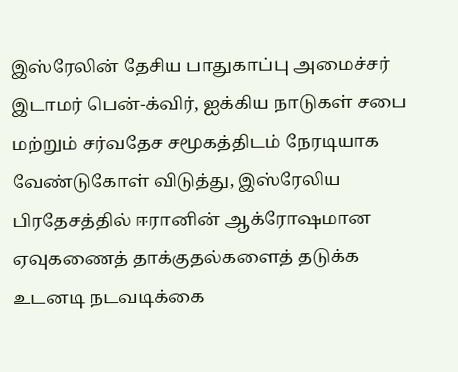இஸ்ரேலின் தேசிய பாதுகாப்பு அமைச்சர் இடாமர் பென்-க்விர், ஐக்கிய நாடுகள் சபை மற்றும் சர்வதேச சமூகத்திடம் நேரடியாக வேண்டுகோள் விடுத்து, இஸ்ரேலிய பிரதேசத்தில் ஈரானின் ஆக்ரோஷமான ஏவுகணைத் தாக்குதல்களைத் தடுக்க உடனடி நடவடிக்கை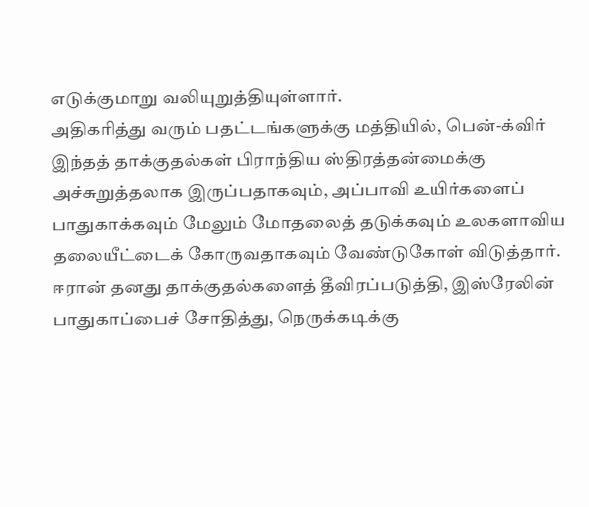எடுக்குமாறு வலியுறுத்தியுள்ளார்.
அதிகரித்து வரும் பதட்டங்களுக்கு மத்தியில், பென்-க்விர் இந்தத் தாக்குதல்கள் பிராந்திய ஸ்திரத்தன்மைக்கு அச்சுறுத்தலாக இருப்பதாகவும், அப்பாவி உயிர்களைப் பாதுகாக்கவும் மேலும் மோதலைத் தடுக்கவும் உலகளாவிய தலையீட்டைக் கோருவதாகவும் வேண்டுகோள் விடுத்தார்.
ஈரான் தனது தாக்குதல்களைத் தீவிரப்படுத்தி, இஸ்ரேலின் பாதுகாப்பைச் சோதித்து, நெருக்கடிக்கு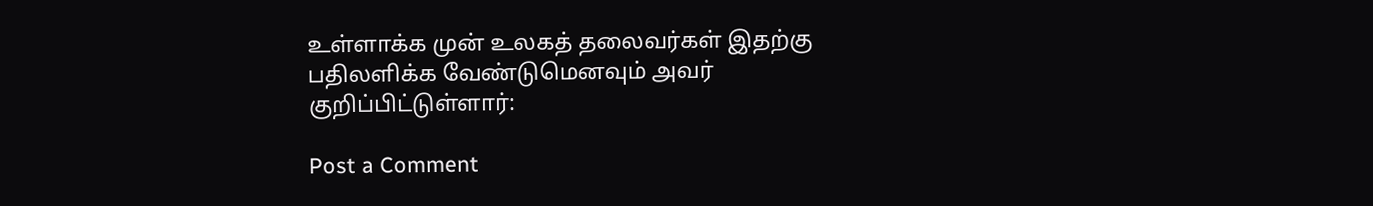உள்ளாக்க முன் உலகத் தலைவர்கள் இதற்கு பதிலளிக்க வேண்டுமெனவும் அவர் குறிப்பிட்டுள்ளார்:

Post a Comment